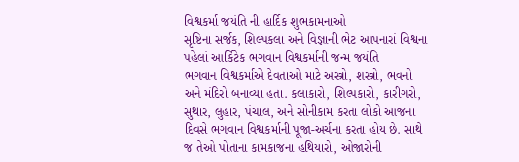વિશ્વકર્મા જયંતિ ની હાર્દિક શુભકામનાઓ
સૃષ્ટિના સર્જક, શિલ્પકલા અને વિજ્ઞાની ભેટ આપનારાં વિશ્વના પહેલાં આર્કિટેક ભગવાન વિશ્વકર્માની જન્મ જયંતિ
ભગવાન વિશ્વકર્માએ દેવતાઓ માટે અસ્ત્રો, શસ્ત્રો, ભવનો અને મંદિરો બનાવ્યા હતા. કલાકારો, શિલ્પકારો, કારીગરો, સુથાર, લુહાર, પંચાલ, અને સોનીકામ કરતા લોકો આજના દિવસે ભગવાન વિશ્વકર્માની પૂજા-અર્ચના કરતા હોય છે. સાથે જ તેઓ પોતાના કામકાજના હથિયારો, ઓજારોની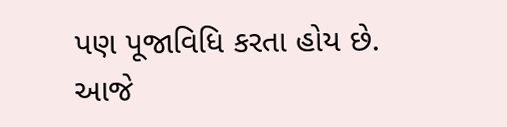પણ પૂજાવિધિ કરતા હોય છે.
આજે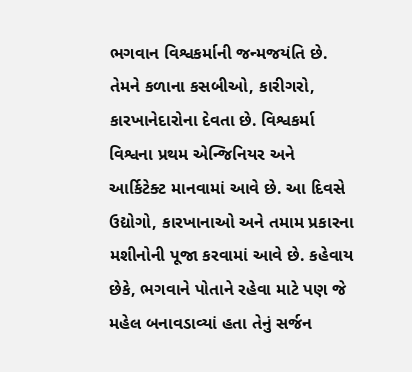ભગવાન વિશ્વકર્માની જન્મજયંતિ છે. તેમને કળાના કસબીઓ, કારીગરો, કારખાનેદારોના દેવતા છે. વિશ્વકર્મા વિશ્વના પ્રથમ એન્જિનિયર અને આર્કિટેક્ટ માનવામાં આવે છે. આ દિવસે ઉદ્યોગો, કારખાનાઓ અને તમામ પ્રકારના મશીનોની પૂજા કરવામાં આવે છે. કહેવાય છેકે, ભગવાને પોતાને રહેવા માટે પણ જે મહેલ બનાવડાવ્યાં હતા તેનું સર્જન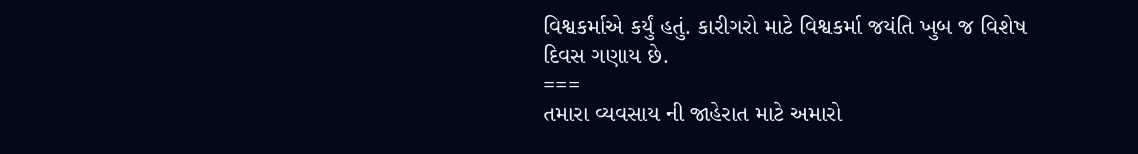વિશ્વકર્માએ કર્યું હતું. કારીગરો માટે વિશ્વકર્મા જયંતિ ખુબ જ વિશેષ દિવસ ગણાય છે.
===
તમારા વ્યવસાય ની જાહેરાત માટે અમારો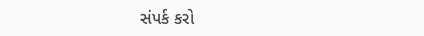સંપર્ક કરો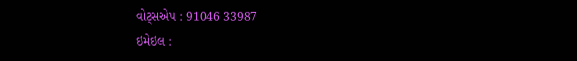વોટ્સએપ : 91046 33987
ઇમેઇલ :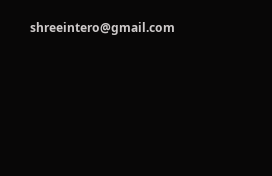shreeintero@gmail.com